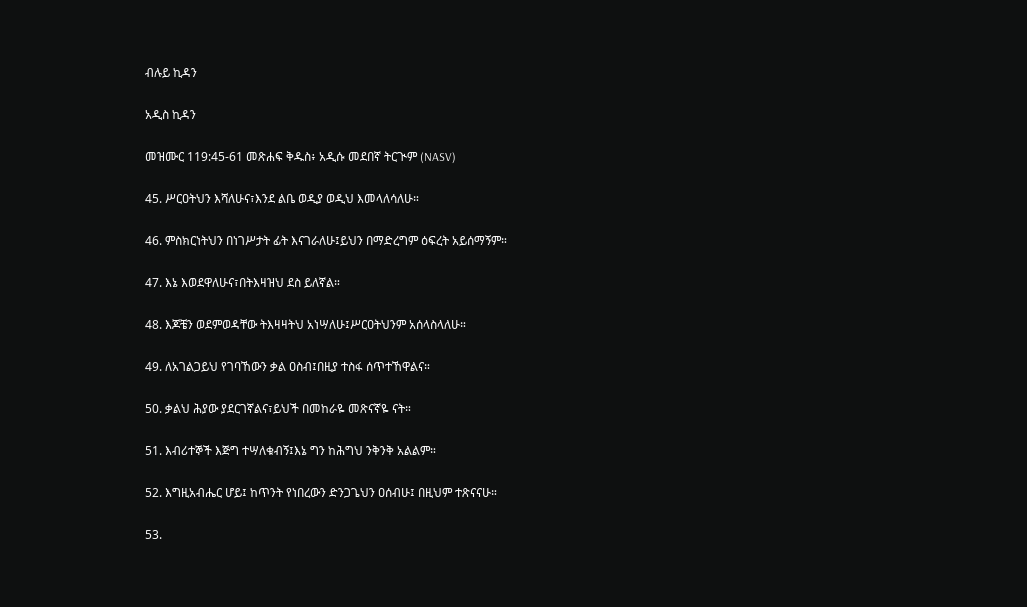ብሉይ ኪዳን

አዲስ ኪዳን

መዝሙር 119:45-61 መጽሐፍ ቅዱስ፥ አዲሱ መደበኛ ትርጒም (NASV)

45. ሥርዐትህን እሻለሁና፣እንደ ልቤ ወዲያ ወዲህ እመላለሳለሁ።

46. ምስክርነትህን በነገሥታት ፊት እናገራለሁ፤ይህን በማድረግም ዕፍረት አይሰማኝም።

47. እኔ እወደዋለሁና፣በትእዛዝህ ደስ ይለኛል።

48. እጆቼን ወደምወዳቸው ትእዛዛትህ አነሣለሁ፤ሥርዐትህንም አሰላስላለሁ።

49. ለአገልጋይህ የገባኸውን ቃል ዐስብ፤በዚያ ተስፋ ሰጥተኸዋልና።

50. ቃልህ ሕያው ያደርገኛልና፣ይህች በመከራዬ መጽናኛዬ ናት።

51. እብሪተኞች እጅግ ተሣለቁብኝ፤እኔ ግን ከሕግህ ንቅንቅ አልልም።

52. እግዚአብሔር ሆይ፤ ከጥንት የነበረውን ድንጋጌህን ዐሰብሁ፤ በዚህም ተጽናናሁ።

53.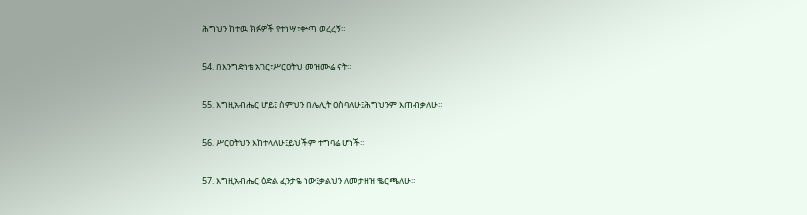ሕግህን ከተዉ ክፉዎች የተነሣ፣ቍጣ ወረረኝ።

54. በእንግድነቴ አገር፣ሥርዐትህ መዝሙሬ ናት።

55. እግዚአብሔር ሆይ፤ ስምህን በሌሊት ዐስባለሁ፤ሕግህንም እጠብቃለሁ።

56. ሥርዐትህን እከተላለሁ፤ይህችም ተግባሬ ሆነች።

57. እግዚአብሔር ዕድል ፈንታዬ ነው፤ቃልህን ለመታዘዝ ቈርጫለሁ።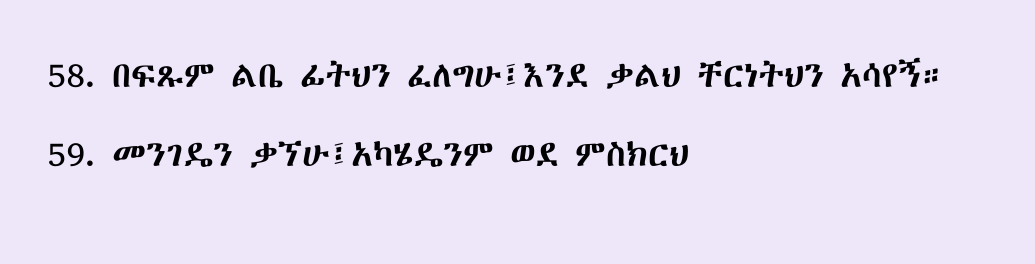58. በፍጹም ልቤ ፊትህን ፈለግሁ፤እንደ ቃልህ ቸርነትህን አሳየኝ።

59. መንገዴን ቃኘሁ፤አካሄዴንም ወደ ምስክርህ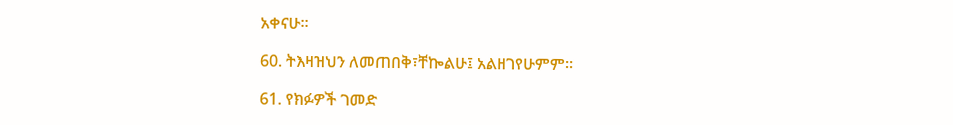አቀናሁ።

60. ትእዛዝህን ለመጠበቅ፣ቸኰልሁ፤ አልዘገየሁምም።

61. የክፉዎች ገመድ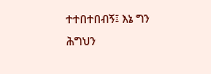ተተበተበብኝ፤ እኔ ግን ሕግህን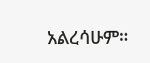አልረሳሁም።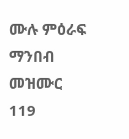ሙሉ ምዕራፍ ማንበብ መዝሙር 119